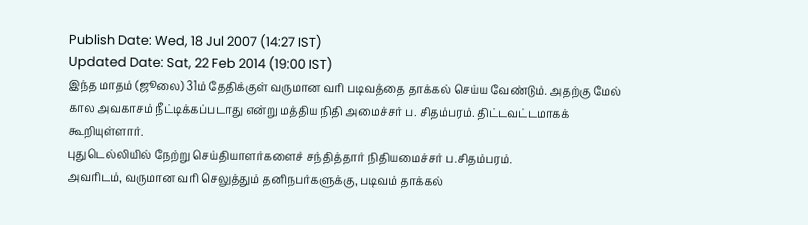Publish Date: Wed, 18 Jul 2007 (14:27 IST)
Updated Date: Sat, 22 Feb 2014 (19:00 IST)
இந்த மாதம் (ஜூலை) 31ம் தேதிக்குள் வருமான வரி படிவத்தை தாக்கல் செய்ய வேண்டும். அதற்கு மேல் கால அவகாசம் நீட்டிக்கப்படாது என்று மத்திய நிதி அமைச்சர் ப. சிதம்பரம். திட்டவட்டமாகக் கூறியுள்ளார்.
புதுடெல்லியில் நேற்று செய்தியாளர்களைச் சந்தித்தார் நிதியமைச்சர் ப.சிதம்பரம்.
அவரிடம், வருமான வரி செலுத்தும் தனிநபர்களுக்கு, படிவம் தாக்கல்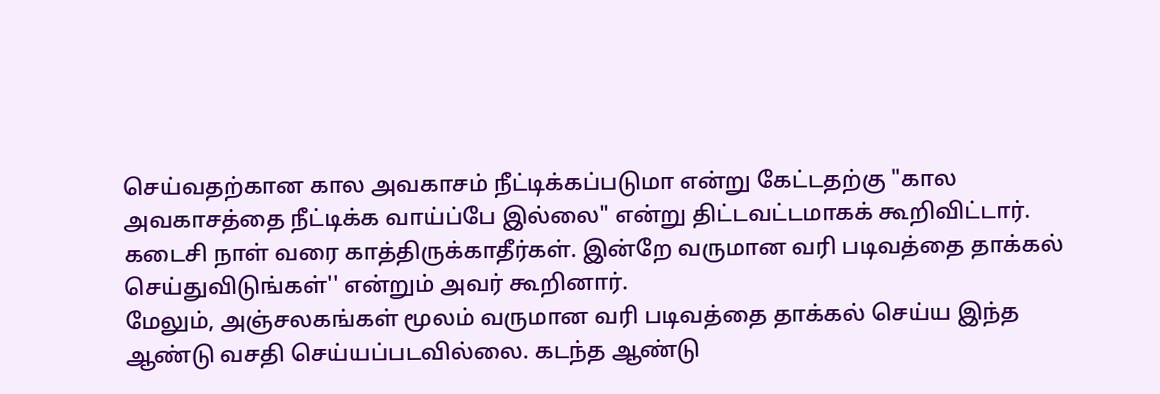செய்வதற்கான கால அவகாசம் நீட்டிக்கப்படுமா என்று கேட்டதற்கு "கால அவகாசத்தை நீட்டிக்க வாய்ப்பே இல்லை" என்று திட்டவட்டமாகக் கூறிவிட்டார்.
கடைசி நாள் வரை காத்திருக்காதீர்கள். இன்றே வருமான வரி படிவத்தை தாக்கல் செய்துவிடுங்கள்'' என்றும் அவர் கூறினார்.
மேலும், அஞ்சலகங்கள் மூலம் வருமான வரி படிவத்தை தாக்கல் செய்ய இந்த ஆண்டு வசதி செய்யப்படவில்லை. கடந்த ஆண்டு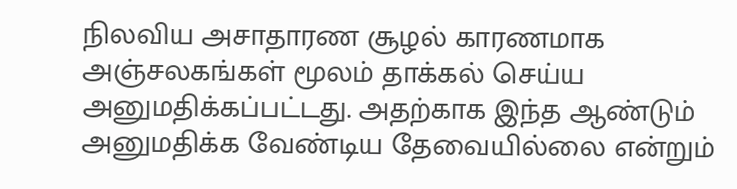நிலவிய அசாதாரண சூழல் காரணமாக அஞ்சலகங்கள் மூலம் தாக்கல் செய்ய அனுமதிக்கப்பட்டது. அதற்காக இந்த ஆண்டும் அனுமதிக்க வேண்டிய தேவையில்லை என்றும்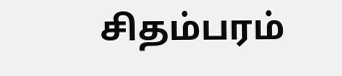சிதம்பரம்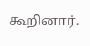கூறினார்.